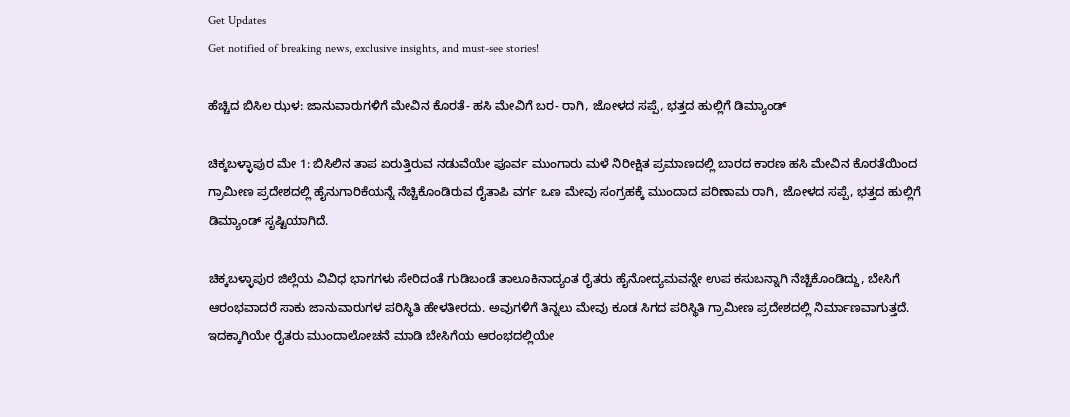Get Updates
Get notified of breaking news, exclusive insights, and must-see stories!

ಹೆಚ್ಚಿದ ಬಿಸಿಲ ಝಳ: ಜಾನುವಾರುಗಳಿಗೆ ಮೇವಿನ ಕೊರತೆ- ಹಸಿ ಮೇವಿಗೆ ಬರ- ರಾಗಿ, ಜೋಳದ ಸಪ್ಪೆ, ಭತ್ತದ ಹುಲ್ಲಿಗೆ ಡಿಮ್ಯಾಂಡ್

ಚಿಕ್ಕಬಳ್ಳಾಪುರ ಮೇ 1: ಬಿಸಿಲಿನ ತಾಪ ಏರುತ್ತಿರುವ ನಡುವೆಯೇ ಪೂರ್ವ ಮುಂಗಾರು ಮಳೆ ನಿರೀಕ್ಷಿತ ಪ್ರಮಾಣದಲ್ಲಿ ಬಾರದ ಕಾರಣ ಹಸಿ ಮೇವಿನ ಕೊರತೆಯಿಂದ ಗ್ರಾಮೀಣ ಪ್ರದೇಶದಲ್ಲಿ ಹೈನುಗಾರಿಕೆಯನ್ನೆ ನೆಚ್ಚಿಕೊಂಡಿರುವ ರೈತಾಪಿ ವರ್ಗ ಒಣ ಮೇವು ಸಂಗ್ರಹಕ್ಕೆ ಮುಂದಾದ ಪರಿಣಾಮ ರಾಗಿ, ಜೋಳದ ಸಪ್ಪೆ, ಭತ್ತದ ಹುಲ್ಲಿಗೆ ಡಿಮ್ಯಾಂಡ್ ಸೃಷ್ಟಿಯಾಗಿದೆ.

ಚಿಕ್ಕಬಳ್ಳಾಪುರ ಜಿಲ್ಲೆಯ ವಿವಿಧ ಭಾಗಗಳು ಸೇರಿದಂತೆ ಗುಡಿಬಂಡೆ ‍ತಾಲೂಕಿನಾದ್ಯಂತ ರೈತರು ಹೈನೋದ್ಯಮವನ್ನೇ ಉಪ ಕಸುಬನ್ನಾಗಿ ನೆಚ್ಚಿಕೊಂಡಿದ್ದು, ಬೇಸಿಗೆ ಆರಂಭವಾದರೆ ಸಾಕು ಜಾನುವಾರುಗಳ ಪರಿಸ್ಥಿತಿ ಹೇಳತೀರದು. ಅವುಗಳಿಗೆ ತಿನ್ನಲು ಮೇವು ಕೂಡ ಸಿಗದ ಪರಿಸ್ಥಿತಿ ಗ್ರಾಮೀಣ ಪ್ರದೇಶದಲ್ಲಿ ನಿರ್ಮಾಣವಾಗುತ್ತದೆ. ಇದಕ್ಕಾಗಿಯೇ ರೈತರು ಮುಂದಾಲೋಚನೆ ಮಾಡಿ ಬೇಸಿಗೆಯ ಆರಂಭದಲ್ಲಿಯೇ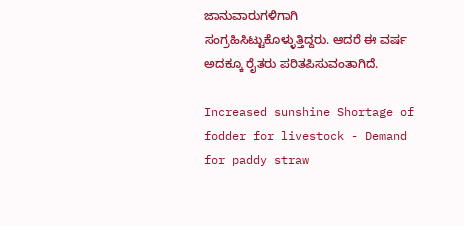ಜಾನುವಾರುಗಳಿಗಾಗಿ ಸಂಗ್ರಹಿಸಿಟ್ಟುಕೊಳ್ಳುತ್ತಿದ್ದರು. ಆದರೆ ಈ ವರ್ಷ ಅದಕ್ಕೂ ರೈತರು ಪರಿತಪಿಸುವಂತಾಗಿದೆ.

Increased sunshine Shortage of fodder for livestock - Demand for paddy straw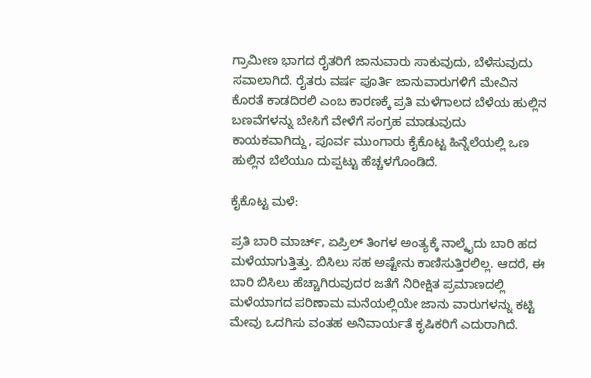ಗ್ರಾಮೀಣ ಭಾಗದ ರೈತರಿಗೆ ಜಾನುವಾರು ಸಾಕುವುದು, ಬೆಳೆಸುವುದು ಸವಾಲಾಗಿದೆ. ರೈತರು ವರ್ಷ ಪೂರ್ತಿ ಜಾನುವಾರುಗಳಿಗೆ ಮೇವಿನ ಕೊರತೆ ಕಾಡದಿರಲಿ ಎಂಬ ಕಾರಣಕ್ಕೆ ಪ್ರತಿ ಮಳೆಗಾಲದ ಬೆಳೆಯ ಹುಲ್ಲಿನ ಬಣವೆಗಳನ್ನು ಬೇಸಿಗೆ ವೇಳೆಗೆ ಸಂಗ್ರಹ ಮಾಡುವುದು ಕಾಯಕವಾಗಿದ್ದು, ಪೂರ್ವ ಮುಂಗಾರು ಕೈಕೊಟ್ಟ ಹಿನ್ನೆಲೆಯಲ್ಲಿ ಒಣ ಹುಲ್ಲಿನ ಬೆಲೆಯೂ ದುಪ್ಪಟ್ಟು ಹೆಚ್ಚಳಗೊಂಡಿದೆ.

ಕೈಕೊಟ್ಟ ಮಳೆ:

ಪ್ರತಿ ಬಾರಿ ಮಾರ್ಚ್, ಏಪ್ರಿಲ್ ತಿಂಗಳ ಅಂತ್ಯಕ್ಕೆ ನಾಲ್ಕೈದು ಬಾರಿ ಹದ ಮಳೆಯಾಗುತ್ತಿತ್ತು. ಬಿಸಿಲು ಸಹ ಅಷ್ಟೇನು ಕಾಣಿಸುತ್ತಿರಲಿಲ್ಲ. ಆದರೆ, ಈ ಬಾರಿ ಬಿಸಿಲು ಹೆಚ್ಚಾಗಿರುವುದರ ಜತೆಗೆ ನಿರೀಕ್ಷಿತ ಪ್ರಮಾಣದಲ್ಲಿ ಮಳೆಯಾಗದ ಪರಿಣಾಮ ಮನೆಯಲ್ಲಿಯೇ ಜಾನು ವಾರುಗಳನ್ನು ಕಟ್ಟಿ ಮೇವು ಒದಗಿಸು ವಂತಹ ಅನಿವಾರ್ಯತೆ ಕೃಷಿಕರಿಗೆ ಎದುರಾಗಿದೆ.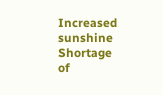Increased sunshine Shortage of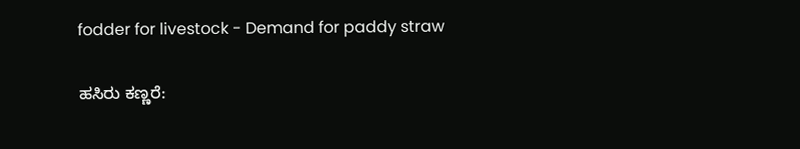fodder for livestock - Demand for paddy straw

ಹಸಿರು ಕಣ್ಣರೆ: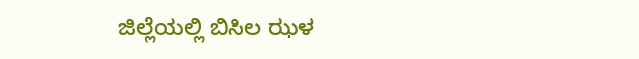ಜಿಲ್ಲೆಯಲ್ಲಿ ಬಿಸಿಲ ಝಳ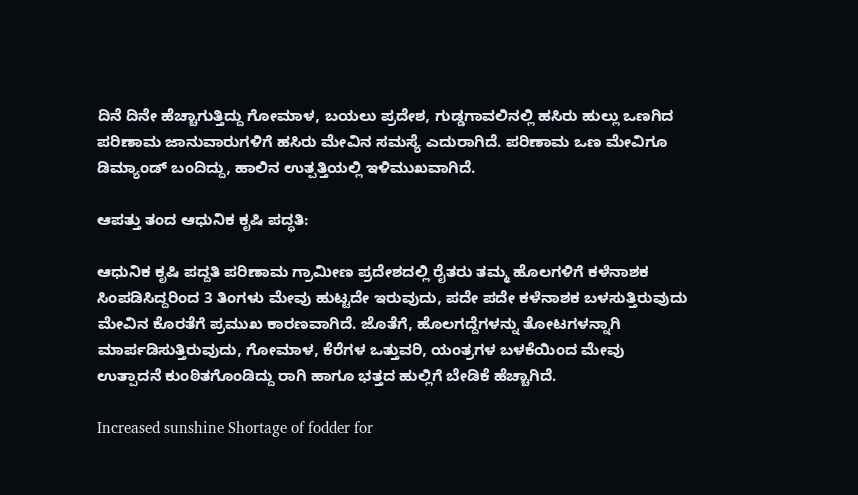ದಿನೆ ದಿನೇ ಹೆಚ್ಚಾಗುತ್ತಿದ್ದು ಗೋಮಾಳ, ಬಯಲು ಪ್ರದೇಶ, ಗುಡ್ಡಗಾವಲಿನಲ್ಲಿ ಹಸಿರು ಹುಲ್ಲು ಒಣಗಿದ ಪರಿಣಾಮ ಜಾನುವಾರುಗಳಿಗೆ ಹಸಿರು ಮೇವಿನ ಸಮಸ್ಯೆ ಎದುರಾಗಿದೆ. ಪರಿಣಾಮ ಒಣ ಮೇವಿಗೂ ಡಿಮ್ಯಾಂಡ್ ಬಂದಿದ್ದು, ಹಾಲಿನ ಉತ್ಪತ್ತಿಯಲ್ಲಿ ಇಳಿಮುಖವಾಗಿದೆ.

ಆಪತ್ತು ತಂದ ಆಧುನಿಕ ಕೃಷಿ ಪದ್ಧತಿ:

ಆಧುನಿಕ ಕೃಷಿ ಪದ್ದತಿ ಪರಿಣಾಮ ಗ್ರಾಮೀಣ ಪ್ರದೇಶದಲ್ಲಿ ರೈತರು ತಮ್ಮ ಹೊಲಗಳಿಗೆ ಕಳೆನಾಶಕ ಸಿಂಪಡಿಸಿದ್ದರಿಂದ 3 ತಿಂಗಳು ಮೇವು ಹುಟ್ಟದೇ ಇರುವುದು, ಪದೇ ಪದೇ ಕಳೆನಾಶಕ ಬಳಸುತ್ತಿರುವುದು ಮೇವಿನ ಕೊರತೆಗೆ ಪ್ರಮುಖ ಕಾರಣವಾಗಿದೆ. ಜೊತೆಗೆ, ಹೊಲಗದ್ದೆಗಳನ್ನು ತೋಟಗಳನ್ನಾಗಿ ಮಾರ್ಪಡಿಸುತ್ತಿರುವುದು, ಗೋಮಾಳ, ಕೆರೆಗಳ ಒತ್ತುವರಿ, ಯಂತ್ರಗಳ ಬಳಕೆಯಿಂದ ಮೇವು ಉತ್ಪಾದನೆ ಕುಂಠಿತಗೊಂಡಿದ್ದು ರಾಗಿ ಹಾಗೂ ಭತ್ತದ ಹುಲ್ಲಿಗೆ ಬೇಡಿಕೆ ಹೆಚ್ಚಾಗಿದೆ.

Increased sunshine Shortage of fodder for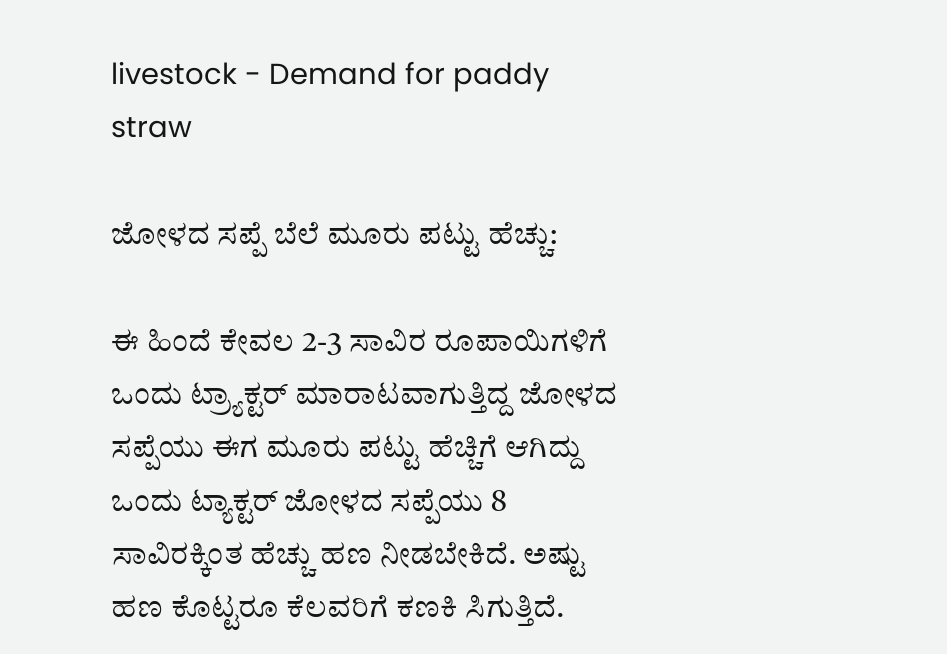livestock - Demand for paddy straw

ಜೋಳದ ಸಪ್ಪೆ ಬೆಲೆ ಮೂರು ಪಟ್ಟು ಹೆಚ್ಚು:

ಈ ಹಿಂದೆ ಕೇವಲ 2-3 ಸಾವಿರ ರೂಪಾಯಿಗಳಿಗೆ ಒಂದು ಟ್ರ್ಯಾಕ್ಟರ್ ಮಾರಾಟವಾಗುತ್ತಿದ್ದ ಜೋಳದ ಸಪ್ಪೆಯು ಈಗ ಮೂರು ಪಟ್ಟು ಹೆಚ್ಚಿಗೆ ಆಗಿದ್ದು ಒಂದು ಟ್ಯಾಕ್ಟರ್ ಜೋಳದ ಸಪ್ಪೆಯು 8 ಸಾವಿರಕ್ಕಿಂತ ಹೆಚ್ಚು ಹಣ ನೀಡಬೇಕಿದೆ. ಅಷ್ಟು ಹಣ ಕೊಟ್ಟರೂ ಕೆಲವರಿಗೆ ಕಣಕಿ ಸಿಗುತ್ತಿದೆ.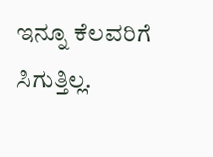ಇನ್ನೂ ಕೆಲವರಿಗೆ ಸಿಗುತ್ತಿಲ್ಲ.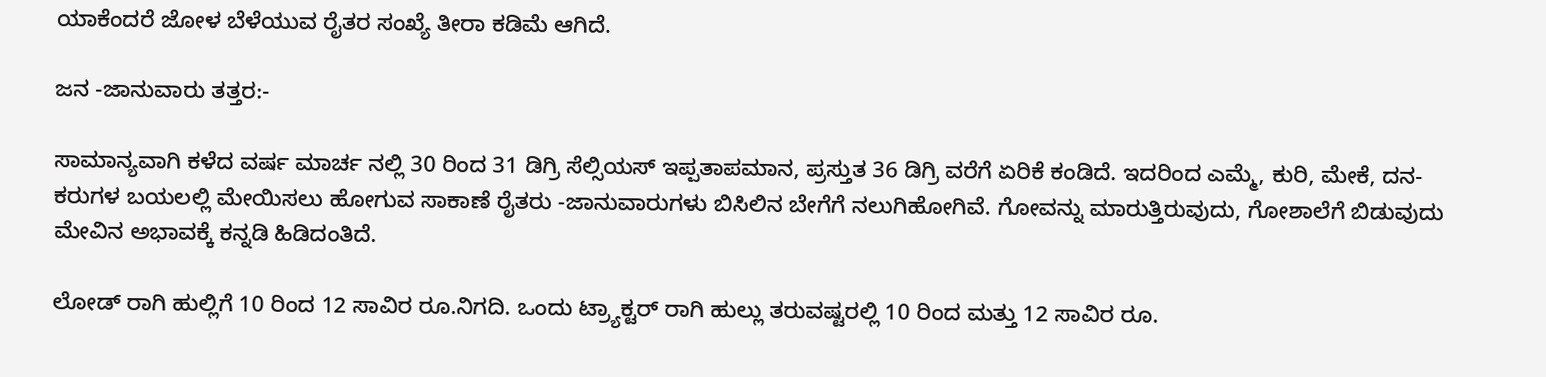ಯಾಕೆಂದರೆ ಜೋಳ ಬೆಳೆಯುವ ರೈತರ ಸಂಖ್ಯೆ ತೀರಾ ಕಡಿಮೆ ಆಗಿದೆ.

ಜನ -ಜಾನುವಾರು ತತ್ತರ:-

ಸಾಮಾನ್ಯವಾಗಿ ಕಳೆದ ವರ್ಷ ಮಾರ್ಚ ನಲ್ಲಿ 30 ರಿಂದ 31 ಡಿಗ್ರಿ ಸೆಲ್ಸಿಯಸ್ ಇಪ್ಪತಾಪಮಾನ, ಪ್ರಸ್ತುತ 36 ಡಿಗ್ರಿ ವರೆಗೆ ಏರಿಕೆ ಕಂಡಿದೆ. ಇದರಿಂದ ಎಮ್ಮೆ, ಕುರಿ, ಮೇಕೆ, ದನ-ಕರುಗಳ ಬಯಲಲ್ಲಿ ಮೇಯಿಸಲು ಹೋಗುವ ಸಾಕಾಣೆ ರೈತರು -ಜಾನುವಾರುಗಳು ಬಿಸಿಲಿನ ಬೇಗೆಗೆ ನಲುಗಿಹೋಗಿವೆ. ಗೋವನ್ನು ಮಾರುತ್ತಿರುವುದು, ಗೋಶಾಲೆಗೆ ಬಿಡುವುದು ಮೇವಿನ ಅಭಾವಕ್ಕೆ ಕನ್ನಡಿ ಹಿಡಿದಂತಿದೆ.

ಲೋಡ್ ರಾಗಿ ಹುಲ್ಲಿಗೆ 10 ರಿಂದ 12 ಸಾವಿರ ರೂ.ನಿಗದಿ. ಒಂದು ಟ್ರ್ಯಾಕ್ಟರ್ ರಾಗಿ ಹುಲ್ಲು ತರುವಷ್ಟರಲ್ಲಿ 10 ರಿಂದ ಮತ್ತು 12 ಸಾವಿರ ರೂ.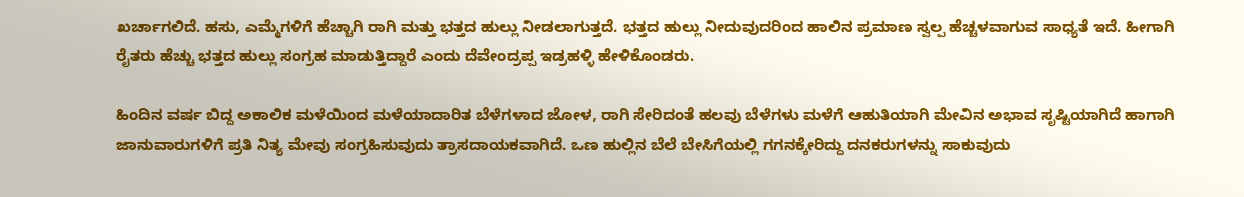ಖರ್ಚಾಗಲಿದೆ. ಹಸು, ಎಮ್ಮೆಗಳಿಗೆ ಹೆಚ್ಚಾಗಿ ರಾಗಿ ಮತ್ತು ಭತ್ತದ ಹುಲ್ಲು ನೀಡಲಾಗುತ್ತದೆ. ಭತ್ತದ ಹುಲ್ಲು ನೀದುವುದರಿಂದ ಹಾಲಿನ ಪ್ರಮಾಣ ಸ್ವಲ್ಪ ಹೆಚ್ಚಳವಾಗುವ ಸಾಧ್ಯತೆ ಇದೆ. ಹೀಗಾಗಿ ರೈತರು ಹೆಚ್ಚು ಭತ್ತದ ಹುಲ್ಲು ಸಂಗ್ರಹ ಮಾಡುತ್ತಿದ್ದಾರೆ ಎಂದು ದೆವೇಂದ್ರಪ್ಪ ಇಡ್ರಹಳ್ಳಿ ಹೇಳಿಕೊಂಡರು.

ಹಿಂದಿನ ವರ್ಷ ಬಿದ್ದ ಅಕಾಲಿಕ ಮಳೆಯಿಂದ ಮಳೆಯಾದಾರಿತ ಬೆಳೆಗಳಾದ ಜೋಳ, ರಾಗಿ ಸೇರಿದಂತೆ ಹಲವು ಬೆಳೆಗಳು ಮಳೆಗೆ ಆಹುತಿಯಾಗಿ ಮೇವಿನ ಅಭಾವ ಸೃಷ್ಟಿಯಾಗಿದೆ ಹಾಗಾಗಿ ಜಾನುವಾರುಗಳಿಗೆ ಪ್ರತಿ ನಿತ್ಯ ಮೇವು ಸಂಗ್ರಹಿಸುವುದು ತ್ರಾಸದಾಯಕವಾಗಿದೆ. ಒಣ ಹುಲ್ಲಿನ ಬೆಲೆ ಬೇಸಿಗೆಯಲ್ಲಿ ಗಗನಕ್ಕೇರಿದ್ದು ದನಕರುಗಳನ್ನು ಸಾಕುವುದು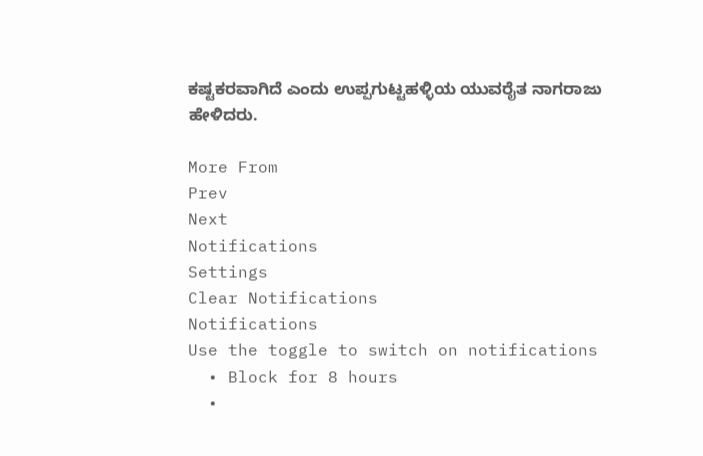ಕಷ್ಟಕರವಾಗಿದೆ ಎಂದು ಉಪ್ಪಗುಟ್ಟಹಳ್ಳಿಯ ಯುವರೈತ ನಾಗರಾಜು ಹೇಳಿದರು.

More From
Prev
Next
Notifications
Settings
Clear Notifications
Notifications
Use the toggle to switch on notifications
  • Block for 8 hours
  •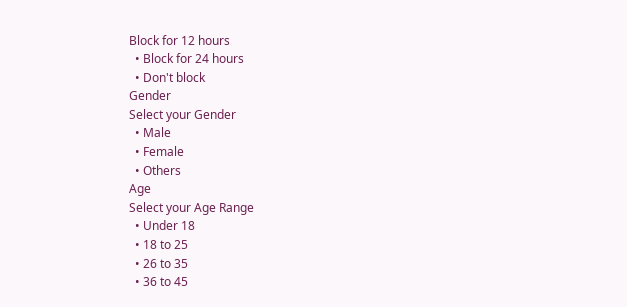Block for 12 hours
  • Block for 24 hours
  • Don't block
Gender
Select your Gender
  • Male
  • Female
  • Others
Age
Select your Age Range
  • Under 18
  • 18 to 25
  • 26 to 35
  • 36 to 45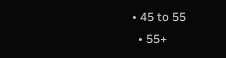• 45 to 55
  • 55+